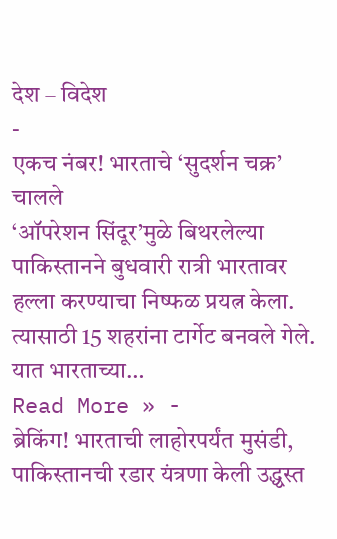देश – विदेश
-
एकच नंबर! भारताचे ‘सुदर्शन चक्र’ चालले
‘ऑपरेशन सिंदूर’मुळे बिथरलेल्या पाकिस्तानने बुधवारी रात्री भारतावर हल्ला करण्याचा निष्फळ प्रयत्न केला. त्यासाठी 15 शहरांना टार्गेट बनवले गेले. यात भारताच्या…
Read More » -
ब्रेकिंग! भारताची लाहोरपर्यंत मुसंडी, पाकिस्तानची रडार यंत्रणा केली उद्ध्वस्त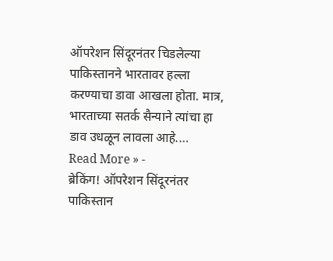ऑपरेशन सिंदूरनंतर चिडलेल्या पाकिस्तानने भारतावर हल्ला करण्याचा डावा आखला होता. मात्र, भारताच्या सतर्क सैन्याने त्यांचा हा डाव उधळून लावला आहे.…
Read More » -
ब्रेकिंग! ऑपरेशन सिंदूरनंतर पाकिस्तान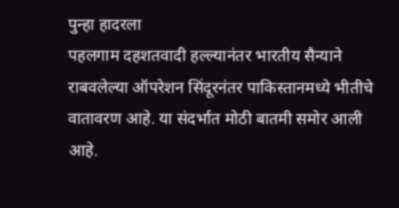पुन्हा हादरला
पहलगाम दहशतवादी हल्ल्यानंतर भारतीय सैन्याने राबवलेल्या ऑपरेशन सिंदूरनंतर पाकिस्तानमध्ये भीतीचे वातावरण आहे. या संदर्भात मोठी बातमी समोर आली आहे.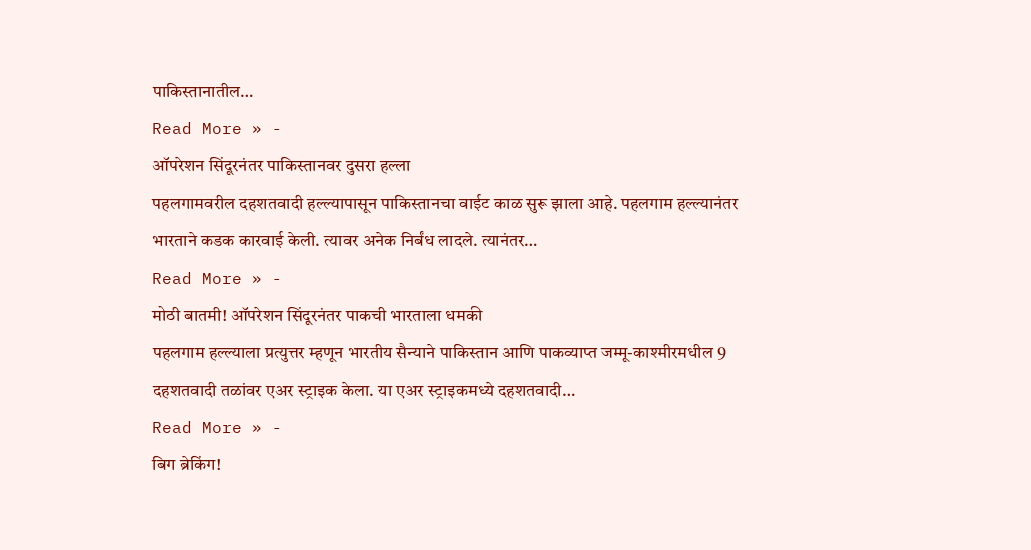पाकिस्तानातील…
Read More » -
ऑपरेशन सिंदूरनंतर पाकिस्तानवर दुसरा हल्ला
पहलगामवरील दहशतवादी हल्ल्यापासून पाकिस्तानचा वाईट काळ सुरू झाला आहे. पहलगाम हल्ल्यानंतर भारताने कडक कारवाई केली. त्यावर अनेक निर्बंध लादले. त्यानंतर…
Read More » -
मोठी बातमी! ऑपरेशन सिंदूरनंतर पाकची भारताला धमकी
पहलगाम हल्ल्याला प्रत्युत्तर म्हणून भारतीय सैन्याने पाकिस्तान आणि पाकव्याप्त जम्मू-काश्मीरमधील 9 दहशतवादी तळांवर एअर स्ट्राइक केला. या एअर स्ट्राइकमध्ये दहशतवादी…
Read More » -
बिग ब्रेकिंग!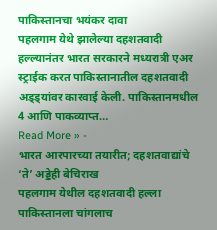पाकिस्तानचा भयंकर दावा
पहलगाम येथे झालेल्या दहशतवादी हल्ल्यानंतर भारत सरकारने मध्यरात्री एअर स्ट्राईक करत पाकिस्तानातील दहशतवादी अड्ड्यांवर कारवाई केली. पाकिस्तानमधील 4 आणि पाकव्याप्त…
Read More » -
भारत आरपारच्या तयारीत; दहशतवाद्यांचे ‘ते’ अड्डेही बेचिराख
पहलगाम येथील दहशतवादी हल्ला पाकिस्तानला चांगलाच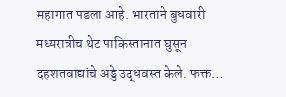महागात पडला आहे. भारताने बुधवारी मध्यरात्रीच थेट पाकिस्तानात घुसून दहशतवाद्यांचे अड्डे उद्धवस्त केले. फक्त…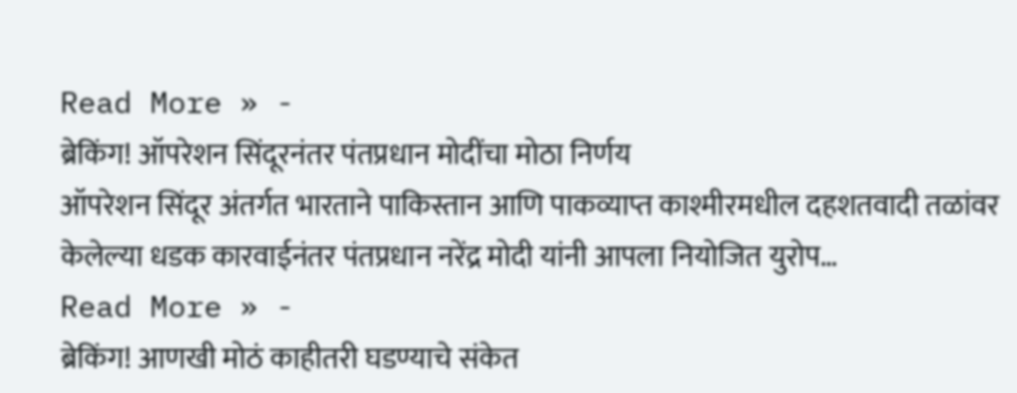Read More » -
ब्रेकिंग! ऑपरेशन सिंदूरनंतर पंतप्रधान मोदींचा मोठा निर्णय
ऑपरेशन सिंदूर अंतर्गत भारताने पाकिस्तान आणि पाकव्याप्त काश्मीरमधील दहशतवादी तळांवर केलेल्या धडक कारवाईनंतर पंतप्रधान नरेंद्र मोदी यांनी आपला नियोजित युरोप…
Read More » -
ब्रेकिंग! आणखी मोठं काहीतरी घडण्याचे संकेत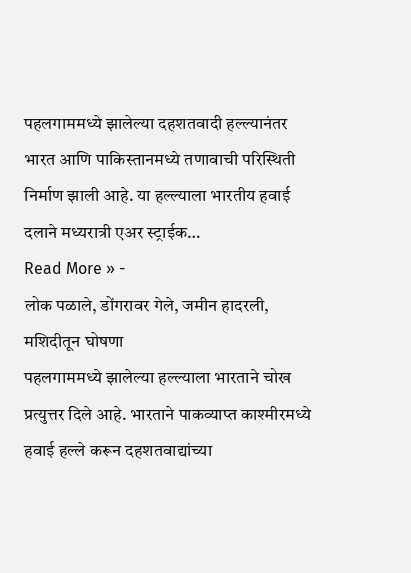पहलगाममध्ये झालेल्या दहशतवादी हल्ल्यानंतर भारत आणि पाकिस्तानमध्ये तणावाची परिस्थिती निर्माण झाली आहे. या हल्ल्याला भारतीय हवाई दलाने मध्यरात्री एअर स्ट्राईक…
Read More » -
लोक पळाले, डोंगरावर गेले, जमीन हादरली, मशिदीतून घोषणा
पहलगाममध्ये झालेल्या हल्ल्याला भारताने चोख प्रत्युत्तर दिले आहे. भारताने पाकव्याप्त काश्मीरमध्ये हवाई हल्ले करून दहशतवाद्यांच्या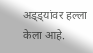अड्ड्यांवर हल्ला केला आहे.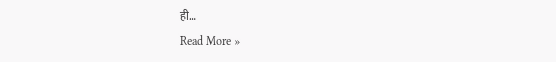ही…
Read More »